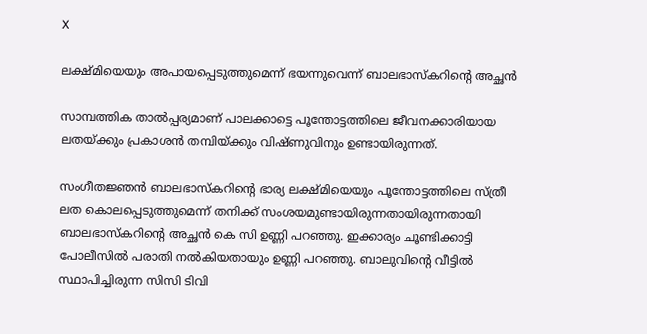X

ലക്ഷ്മിയെയും അപായപ്പെടുത്തുമെന്ന് ഭയന്നുവെന്ന് ബാലഭാസ്‌കറിന്റെ അച്ഛന്‍

സാമ്പത്തിക താല്‍പ്പര്യമാണ് പാലക്കാട്ടെ പൂന്തോട്ടത്തിലെ ജീവനക്കാരിയായ ലതയ്ക്കും പ്രകാശന്‍ തമ്പിയ്ക്കും വിഷ്ണുവിനും ഉണ്ടായിരുന്നത്.

സംഗീതജ്ഞന്‍ ബാലഭാസ്‌കറിന്റെ ഭാര്യ ലക്ഷ്മിയെയും പൂന്തോട്ടത്തിലെ സ്ത്രീ ലത കൊലപ്പെടുത്തുമെന്ന് തനിക്ക് സംശയമുണ്ടായിരുന്നതായിരുന്നതായി ബാലഭാസ്‌കറിന്റെ അച്ഛന്‍ കെ സി ഉണ്ണി പറഞ്ഞു. ഇക്കാര്യം ചൂണ്ടിക്കാട്ടി പോലീസില്‍ പരാതി നല്‍കിയതായും ഉണ്ണി പറഞ്ഞു. ബാലുവിന്റെ വീട്ടില്‍ സ്ഥാപിച്ചിരുന്ന സിസി ടിവി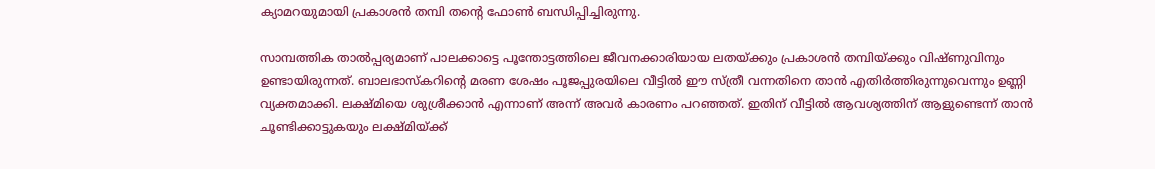ക്യാമറയുമായി പ്രകാശന്‍ തമ്പി തന്റെ ഫോണ്‍ ബന്ധിപ്പിച്ചിരുന്നു.

സാമ്പത്തിക താല്‍പ്പര്യമാണ് പാലക്കാട്ടെ പൂന്തോട്ടത്തിലെ ജീവനക്കാരിയായ ലതയ്ക്കും പ്രകാശന്‍ തമ്പിയ്ക്കും വിഷ്ണുവിനും ഉണ്ടായിരുന്നത്. ബാലഭാസ്‌കറിന്റെ മരണ ശേഷം പൂജപ്പുരയിലെ വീട്ടില്‍ ഈ സ്ത്രീ വന്നതിനെ താന്‍ എതിര്‍ത്തിരുന്നുവെന്നും ഉണ്ണി വ്യക്തമാക്കി. ലക്ഷ്മിയെ ശുശ്രീക്കാന്‍ എന്നാണ് അന്ന് അവര്‍ കാരണം പറഞ്ഞത്. ഇതിന് വീട്ടില്‍ ആവശ്യത്തിന് ആളുണ്ടെന്ന് താന്‍ ചൂണ്ടിക്കാട്ടുകയും ലക്ഷ്മിയ്ക്ക്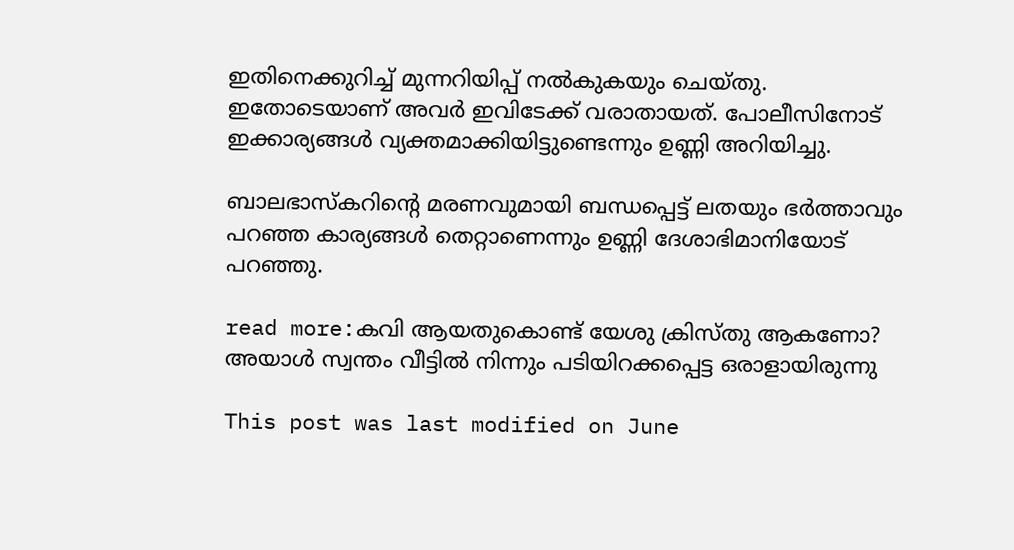ഇതിനെക്കുറിച്ച് മുന്നറിയിപ്പ് നല്‍കുകയും ചെയ്തു. ഇതോടെയാണ് അവര്‍ ഇവിടേക്ക് വരാതായത്. പോലീസിനോട് ഇക്കാര്യങ്ങള്‍ വ്യക്തമാക്കിയിട്ടുണ്ടെന്നും ഉണ്ണി അറിയിച്ചു.

ബാലഭാസ്‌കറിന്റെ മരണവുമായി ബന്ധപ്പെട്ട് ലതയും ഭര്‍ത്താവും പറഞ്ഞ കാര്യങ്ങള്‍ തെറ്റാണെന്നും ഉണ്ണി ദേശാഭിമാനിയോട് പറഞ്ഞു.

read more:കവി ആയതുകൊണ്ട് യേശു ക്രിസ്തു ആകണോ? അയാൾ സ്വന്തം വീട്ടിൽ നിന്നും പടിയിറക്കപ്പെട്ട ഒരാളായിരുന്നു

This post was last modified on June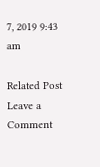7, 2019 9:43 am

Related Post
Leave a Comment